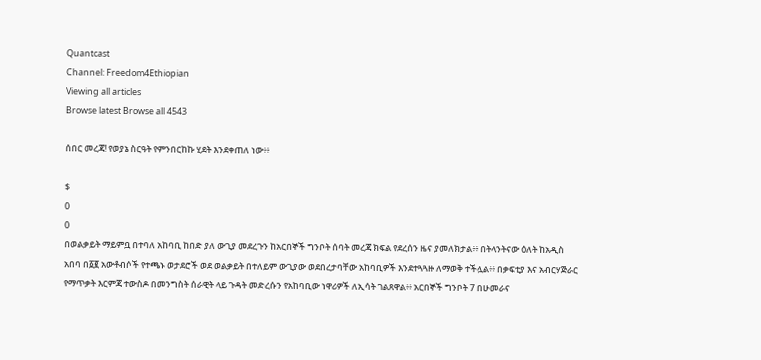Quantcast
Channel: Freedom4Ethiopian
Viewing all articles
Browse latest Browse all 4543

ሰበር መረጃ! የወያኔ ስርዓት የምንበርከኩ ሂደት እንደቀጠለ ነው፥፥

$
0
0
በወልቃይት ማይምቧ በተባለ አከባቢ ከበድ ያለ ውጊያ መደረጉን ከአርበኞች ግንቦት ሰባት መረጃ ክፍል የደረሰን ዜና ያመለክታል፥፥ በትላንትናው ዕለት ከአዲስ አበባ በ፩፪ አውቶብሶች የተጫኑ ወታደሮች ወደ ወልቃይት በተለይም ውጊያው ወደበረታባቸው አከባቢዎች እንደተጓጓዙ ለማወቅ ተችሏል፥፥ በቃፍቲያ እና አብርሃጅራር የማጥቃት እርምጃ ተውስዶ በመንግስት ሰራዊት ላይ ጉዳት መድረሱን የአከባቢው ነዋሪዎች ለኢሳት ገልጸዋል፥፥ አርበኞች ግንቦት 7 በሁመራና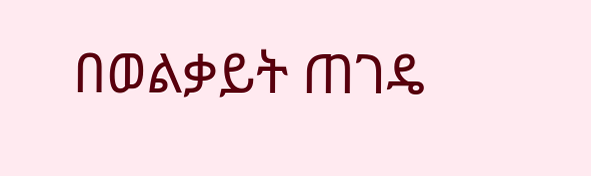በወልቃይት ጠገዴ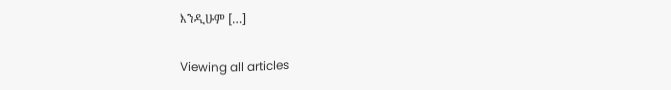እንዲሁም […]

Viewing all articles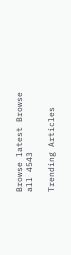Browse latest Browse all 4543

Trending Articles